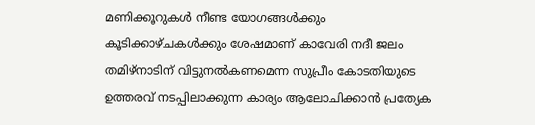മണിക്കൂറുകള്‍ നീണ്ട യോഗങ്ങള്‍ക്കും കൂടിക്കാഴ്ചകള്‍ക്കും ശേഷമാണ് കാവേരി നദീ ജലം തമിഴ്നാടിന് വിട്ടുനല്‍കണമെന്ന സുപ്രീം കോടതിയുടെ ഉത്തരവ് നടപ്പിലാക്കുന്ന കാര്യം ആലോചിക്കാന്‍ പ്രത്യേക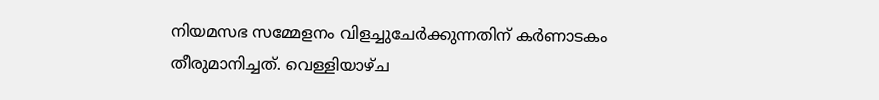നിയമസഭ സമ്മേളനം വിളച്ചുചേര്‍ക്കുന്നതിന് കര്‍ണാടകം തീരുമാനിച്ചത്. വെള്ളിയാഴ്ച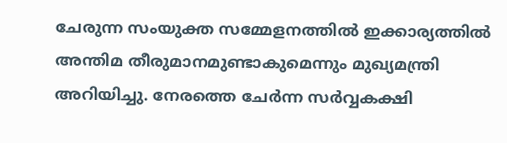ചേരുന്ന സംയുക്ത സമ്മേളനത്തില്‍ ഇക്കാര്യത്തില്‍ അന്തിമ തീരുമാനമുണ്ടാകുമെന്നും മുഖ്യമന്ത്രി അറിയിച്ചു. നേരത്തെ ചേര്‍ന്ന സര്‍വ്വകക്ഷി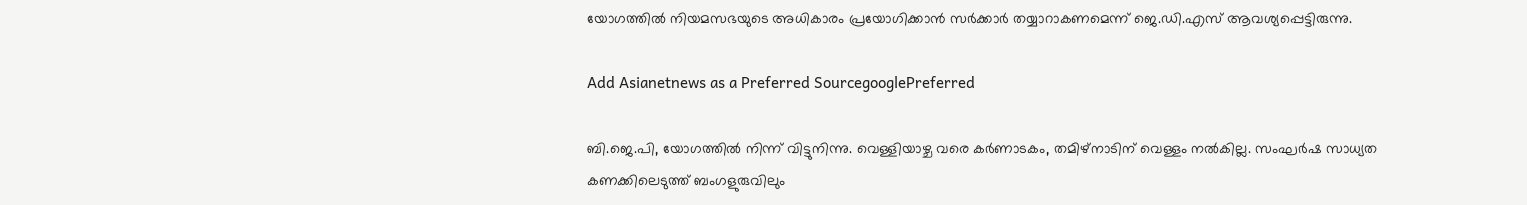യോഗത്തില്‍ നിയമസഭയുടെ അധികാരം പ്രയോഗിക്കാന്‍ സര്‍ക്കാര്‍ തയ്യാറാകണമെന്ന് ജെ.ഡി.എസ് ആവശ്യപ്പെട്ടിരുന്നു.

Add Asianetnews as a Preferred SourcegooglePreferred

ബി.ജെ.പി, യോഗത്തില്‍ നിന്ന് വിട്ടുനിന്നു. വെള്ളിയാഴ്ച വരെ കര്‍ണാടകം, തമിഴ്നാടിന് വെള്ളം നല്‍കില്ല. സംഘര്‍ഷ സാധ്യത കണക്കിലെടുത്ത് ബംഗളുരുവിലും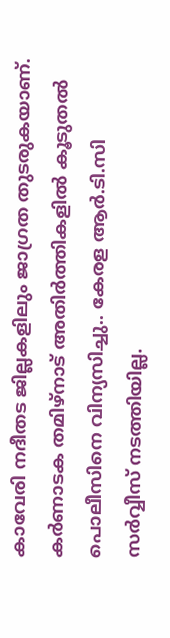കാവേരി നദീതട ജില്ലകളിലും ജാഗ്രത തുടരുകയാണ്. കര്‍ണാടക തമിഴ്നാട് അതിര്‍ത്തികളില്‍ കൂടുതല്‍ പൊലീസിനെ വിന്യസിച്ചു.. കേരള ആര്‍.ടി.സി സര്‍വ്വീസ് നടത്തിയില്ല.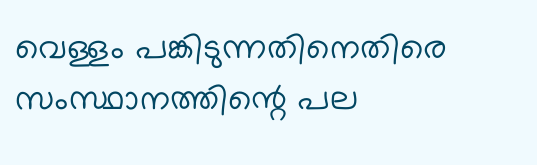വെള്ളം പങ്കിടുന്നതിനെതിരെ സംസ്ഥാനത്തിന്റെ പല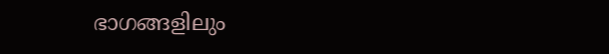ഭാഗങ്ങളിലും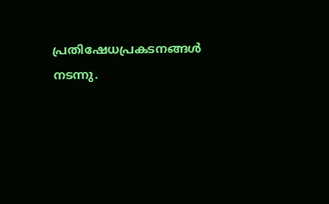പ്രതിഷേധപ്രകടനങ്ങള്‍ നടന്നു.